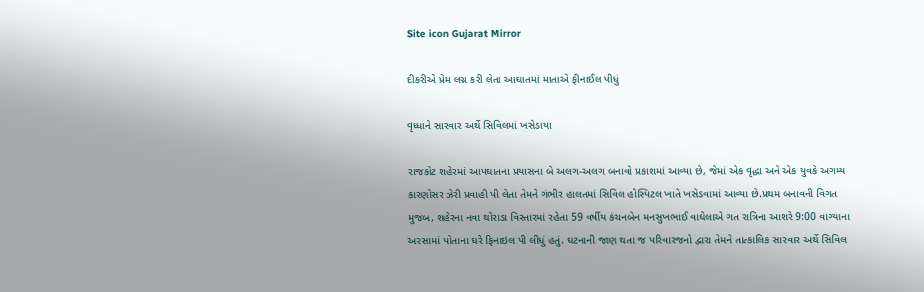Site icon Gujarat Mirror

દીકરીએ પ્રેમ લગ્ન કરી લેતા આઘાતમાં માતાએ ફીનાઈલ પીધું

વૃધ્ધાને સારવાર અર્થે સિવિલમાં ખસેડાયા

રાજકોટ શહેરમાં આપઘાતના પ્રયાસના બે અલગ-અલગ બનાવો પ્રકાશમાં આવ્યા છે, જેમાં એક વૃદ્ધા અને એક યુવકે અગમ્ય કારણોસર ઝેરી પ્રવાહી પી લેતા તેમને ગંભીર હાલતમાં સિવિલ હોસ્પિટલ ખાતે ખસેડવામાં આવ્યા છે.પ્રથમ બનાવની વિગત મુજબ, શહેરના નવા થોરાડા વિસ્તારમાં રહેતા 59 વર્ષીય કંચનબેન મનસુખભાઈ વાઘેલાએ ગત રાત્રિના આશરે 9:00 વાગ્યાના અરસામાં પોતાના ઘરે ફિનાઇલ પી લીધું હતું. ઘટનાની જાણ થતા જ પરિવારજનો દ્વારા તેમને તાત્કાલિક સારવાર અર્થે સિવિલ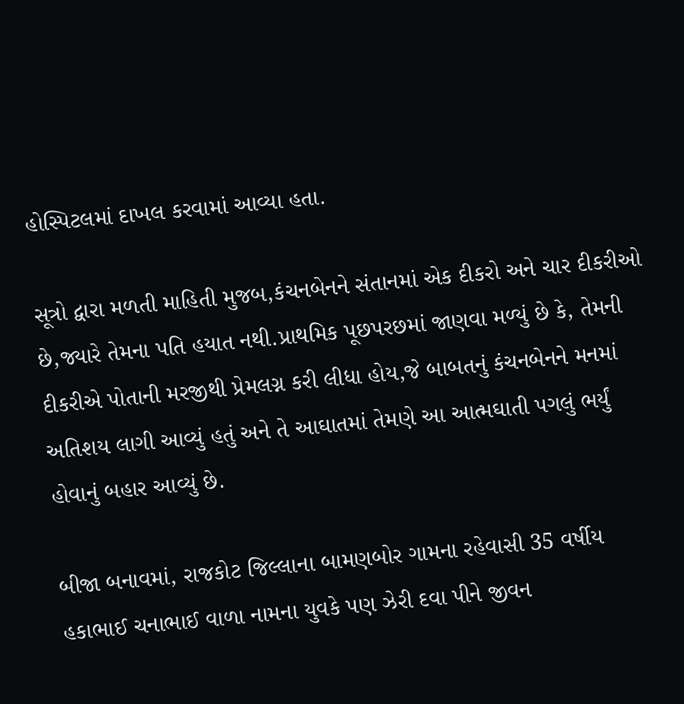હોસ્પિટલમાં દાખલ કરવામાં આવ્યા હતા.

સૂત્રો દ્વારા મળતી માહિતી મુજબ,કંચનબેનને સંતાનમાં એક દીકરો અને ચાર દીકરીઓ છે,જ્યારે તેમના પતિ હયાત નથી.પ્રાથમિક પૂછપરછમાં જાણવા મળ્યું છે કે, તેમની દીકરીએ પોતાની મરજીથી પ્રેમલગ્ન કરી લીધા હોય,જે બાબતનું કંચનબેનને મનમાં અતિશય લાગી આવ્યું હતું અને તે આઘાતમાં તેમણે આ આત્મઘાતી પગલું ભર્યું હોવાનું બહાર આવ્યું છે.

બીજા બનાવમાં, રાજકોટ જિલ્લાના બામણબોર ગામના રહેવાસી 35 વર્ષીય હકાભાઈ ચનાભાઈ વાળા નામના યુવકે પણ ઝેરી દવા પીને જીવન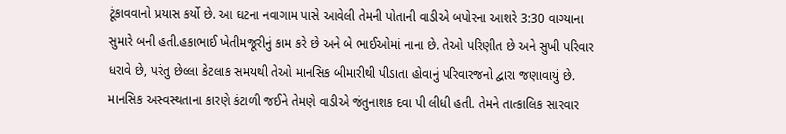ટૂંકાવવાનો પ્રયાસ કર્યો છે. આ ઘટના નવાગામ પાસે આવેલી તેમની પોતાની વાડીએ બપોરના આશરે 3:30 વાગ્યાના સુમારે બની હતી.હકાભાઈ ખેતીમજૂરીનું કામ કરે છે અને બે ભાઈઓમાં નાના છે. તેઓ પરિણીત છે અને સુખી પરિવાર ધરાવે છે, પરંતુ છેલ્લા કેટલાક સમયથી તેઓ માનસિક બીમારીથી પીડાતા હોવાનું પરિવારજનો દ્વારા જણાવાયું છે. માનસિક અસ્વસ્થતાના કારણે કંટાળી જઈને તેમણે વાડીએ જંતુનાશક દવા પી લીધી હતી. તેમને તાત્કાલિક સારવાર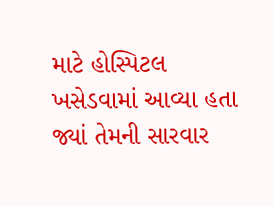માટે હોસ્પિટલ ખસેડવામાં આવ્યા હતા જ્યાં તેમની સારવાર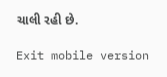ચાલી રહી છે.

Exit mobile version